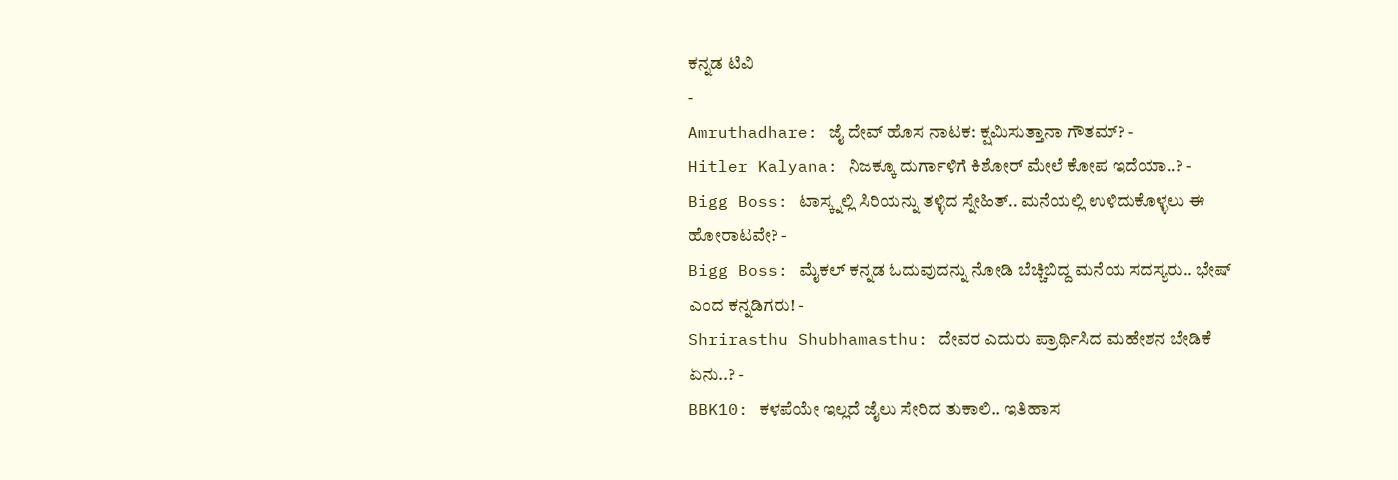ಕನ್ನಡ ಟಿವಿ
-
Amruthadhare: ಜೈ ದೇವ್ ಹೊಸ ನಾಟಕ: ಕ್ಷಮಿಸುತ್ತಾನಾ ಗೌತಮ್? -
Hitler Kalyana: ನಿಜಕ್ಕೂ ದುರ್ಗಾಳಿಗೆ ಕಿಶೋರ್ ಮೇಲೆ ಕೋಪ ಇದೆಯಾ..? -
Bigg Boss: ಟಾಸ್ಕ್ನಲ್ಲಿ ಸಿರಿಯನ್ನು ತಳ್ಳಿದ ಸ್ನೇಹಿತ್.. ಮನೆಯಲ್ಲಿ ಉಳಿದುಕೊಳ್ಳಲು ಈ ಹೋರಾಟವೇ? -
Bigg Boss: ಮೈಕಲ್ ಕನ್ನಡ ಓದುವುದನ್ನು ನೋಡಿ ಬೆಚ್ಚಿಬಿದ್ದ ಮನೆಯ ಸದಸ್ಯರು.. ಭೇಷ್ ಎಂದ ಕನ್ನಡಿಗರು! -
Shrirasthu Shubhamasthu: ದೇವರ ಎದುರು ಪ್ರಾರ್ಥಿಸಿದ ಮಹೇಶನ ಬೇಡಿಕೆ ಏನು..? -
BBK10: ಕಳಪೆಯೇ ಇಲ್ಲದೆ ಜೈಲು ಸೇರಿದ ತುಕಾಲಿ.. ಇತಿಹಾಸ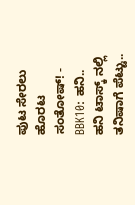ಪುಟ ಸೇರಲು ಹೊರಟ ಸಂತೋಷ್! -
BBK10: ಹನಿ.. ಹನಿ ಟಾಸ್ಕ್ ನಲ್ಲಿ ತನಿಷಾಗೆ ಪೆಟ್ಟು..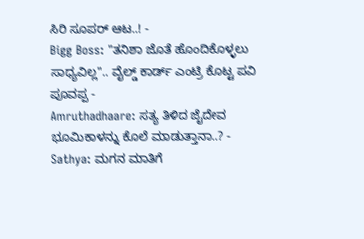ಸಿರಿ ಸೂಪರ್ ಆಟ..! -
Bigg Boss: "ತನಿಶಾ ಜೊತೆ ಹೊಂದಿಕೊಳ್ಳಲು ಸಾಧ್ಯವಿಲ್ಲ".. ವೈಲ್ಡ್ ಕಾರ್ಡ್ ಎಂಟ್ರಿ ಕೊಟ್ಟ ಪವಿ ಪೂವಪ್ಪ -
Amruthadhaare: ಸತ್ಯ ತಿಳಿದ ಜೈದೇವ ಭೂಮಿಕಾಳನ್ನು ಕೊಲೆ ಮಾಡುತ್ತಾನಾ..? -
Sathya: ಮಗನ ಮಾತಿಗೆ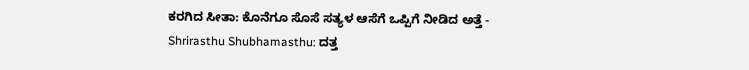ಕರಗಿದ ಸೀತಾ: ಕೊನೆಗೂ ಸೊಸೆ ಸತ್ಯಳ ಆಸೆಗೆ ಒಪ್ಪಿಗೆ ನೀಡಿದ ಅತ್ತೆ -
Shrirasthu Shubhamasthu: ದತ್ತ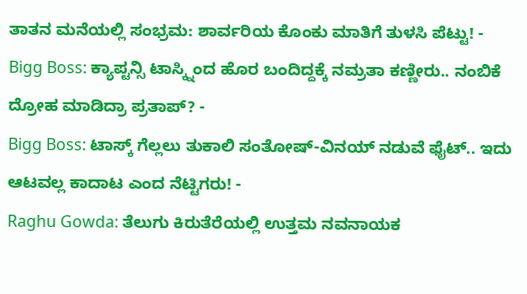ತಾತನ ಮನೆಯಲ್ಲಿ ಸಂಭ್ರಮ: ಶಾರ್ವರಿಯ ಕೊಂಕು ಮಾತಿಗೆ ತುಳಸಿ ಪೆಟ್ಟು! -
Bigg Boss: ಕ್ಯಾಪ್ಟನ್ಸಿ ಟಾಸ್ಕ್ನಿಂದ ಹೊರ ಬಂದಿದ್ದಕ್ಕೆ ನಮ್ರತಾ ಕಣ್ಣೀರು.. ನಂಬಿಕೆ ದ್ರೋಹ ಮಾಡಿದ್ರಾ ಪ್ರತಾಪ್? -
Bigg Boss: ಟಾಸ್ಕ್ ಗೆಲ್ಲಲು ತುಕಾಲಿ ಸಂತೋಷ್-ವಿನಯ್ ನಡುವೆ ಫೈಟ್.. ಇದು ಆಟವಲ್ಲ ಕಾದಾಟ ಎಂದ ನೆಟ್ಟಿಗರು! -
Raghu Gowda: ತೆಲುಗು ಕಿರುತೆರೆಯಲ್ಲಿ ಉತ್ತಮ ನವನಾಯಕ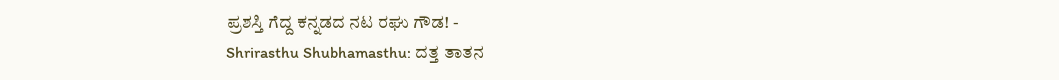ಪ್ರಶಸ್ತಿ ಗೆದ್ದ ಕನ್ನಡದ ನಟ ರಘು ಗೌಡ! -
Shrirasthu Shubhamasthu: ದತ್ತ ತಾತನ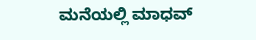ಮನೆಯಲ್ಲಿ ಮಾಧವ್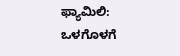ಫ್ಯಾಮಿಲಿ: ಒಳಗೊಳಗೆ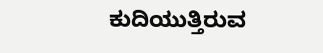ಕುದಿಯುತ್ತಿರುವ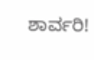ಶಾರ್ವರಿ!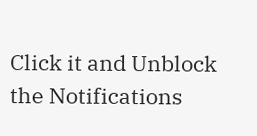Click it and Unblock the Notifications